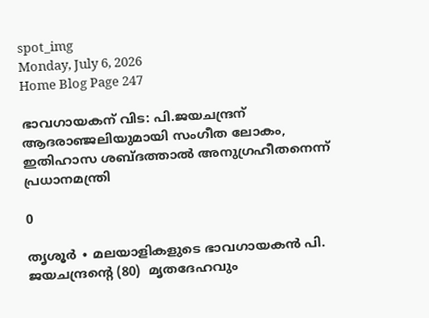spot_img
Monday, July 6, 2026
Home Blog Page 247

ഭാവഗായകന് വിട: പി.ജയചന്ദ്രന് ആദരാഞ്ജലിയുമായി സംഗീത ലോകം, ഇതിഹാസ ശബ്ദത്താൽ അനുഗ്രഹീതനെന്ന് പ്രധാനമന്ത്രി

0

തൃശൂർ ∙ മലയാളികളുടെ ഭാവഗായകൻ പി. ജയചന്ദ്രന്റെ (80)  മൃതദേഹവും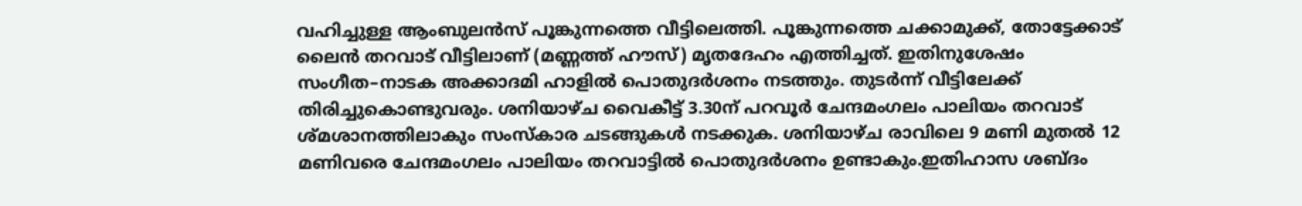വഹിച്ചുള്ള ആംബുലൻസ് പൂങ്കുന്നത്തെ വീട്ടിലെത്തി. പൂങ്കുന്നത്തെ ചക്കാമുക്ക്, തോട്ടേക്കാട് ലൈൻ തറവാട് വീട്ടിലാണ് (മണ്ണത്ത് ഹൗസ്) മൃതദേഹം എത്തിച്ചത്. ഇതിനുശേഷം സംഗീത–നാടക അക്കാദമി ഹാളിൽ പൊതുദർശനം നടത്തും. തുടർന്ന് വീട്ടിലേക്ക് തിരിച്ചുകൊണ്ടുവരും. ശനിയാഴ്ച വൈകീട്ട് 3.30ന് പറവൂർ ചേന്ദമംഗലം പാലിയം തറവാട് ശ്മശാനത്തിലാകും സംസ്കാര ചടങ്ങുകൾ നടക്കുക. ശനിയാഴ്ച രാവിലെ 9 മണി മുതൽ 12 മണിവരെ ചേന്ദമംഗലം പാലിയം തറവാട്ടിൽ പൊതുദർശനം ഉണ്ടാകും.ഇതിഹാസ ശബ്ദം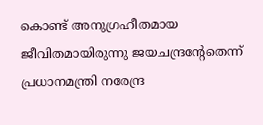കൊണ്ട് അനുഗ്രഹീതമായ ജീവിതമായിരുന്നു ജയചന്ദ്രന്റേതെന്ന് പ്രധാനമന്ത്രി നരേന്ദ്ര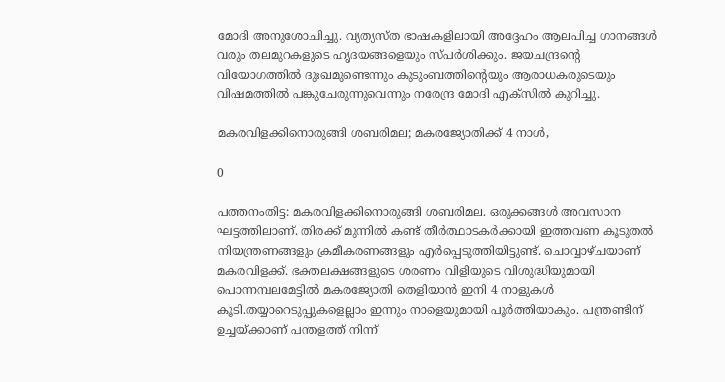മോദി അനുശോചിച്ചു. വ്യത്യസ്ത ഭാഷകളിലായി അദ്ദേഹം ആലപിച്ച ഗാനങ്ങൾ വരും തലമുറകളുടെ ഹൃദയങ്ങളെയും സ്പർശിക്കും. ജയചന്ദ്രന്റെ വിയോഗത്തിൽ ദുഃഖമുണ്ടെന്നും കുടുംബത്തിന്റെയും ആരാധകരുടെയും വിഷമത്തിൽ പങ്കുചേരുന്നുവെന്നും നരേന്ദ്ര മോദി എക്സിൽ കുറിച്ചു.

മകരവിളക്കിനൊരുങ്ങി ശബരിമല; മകരജ്യോതിക്ക് 4 നാള്‍,

0

പത്തനംതിട്ട: മകരവിളക്കിനൊരുങ്ങി ശബരിമല. ഒരുക്കങ്ങൾ അവസാന ഘട്ടത്തിലാണ്. തിരക്ക് മുന്നിൽ കണ്ട് തീർത്ഥാടകർക്കായി ഇത്തവണ കൂടുതൽ നിയന്ത്രണങ്ങളും ക്രമീകരണങ്ങളും എർപ്പെടുത്തിയിട്ടുണ്ട്. ചൊവ്വാഴ്ചയാണ് മകരവിളക്ക്. ഭക്തലക്ഷങ്ങളുടെ ശരണം വിളിയുടെ വിശുദ്ധിയുമായി പൊന്നമ്പലമേട്ടിൽ മകരജ്യോതി തെളിയാൻ ഇനി 4 നാളുകൾ കൂടി.തയ്യാറെടുപ്പുകളെല്ലാം ഇന്നും നാളെയുമായി പൂർത്തിയാകും. പന്ത്രണ്ടിന് ഉച്ചയ്ക്കാണ് പന്തളത്ത് നിന്ന്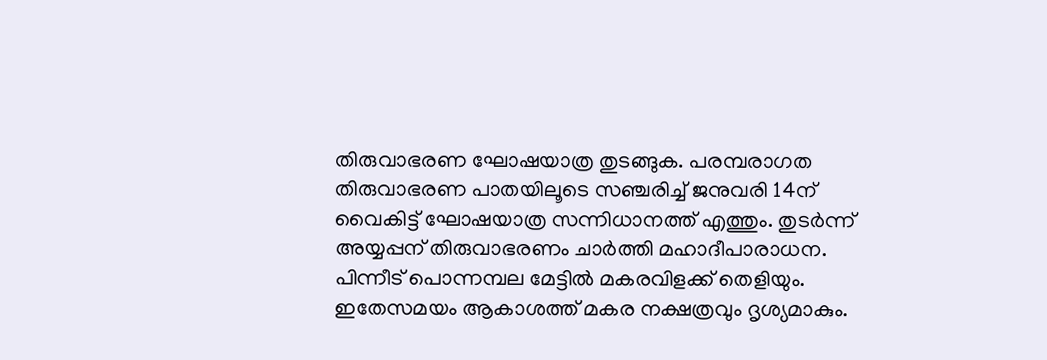തിരുവാഭരണ ഘോഷയാത്ര തുടങ്ങുക. പരമ്പരാഗത തിരുവാഭരണ പാതയിലൂടെ സഞ്ചരിച്ച് ജനുവരി 14ന് വൈകിട്ട് ഘോഷയാത്ര സന്നിധാനത്ത് എത്തും. തുടർന്ന് അയ്യപ്പന് തിരുവാഭരണം ചാർത്തി മഹാദീപാരാധന. പിന്നീട് പൊന്നമ്പല മേട്ടിൽ മകരവിളക്ക് തെളിയും. ഇതേസമയം ആകാശത്ത് മകര നക്ഷത്രവും ദൃശ്യമാകും.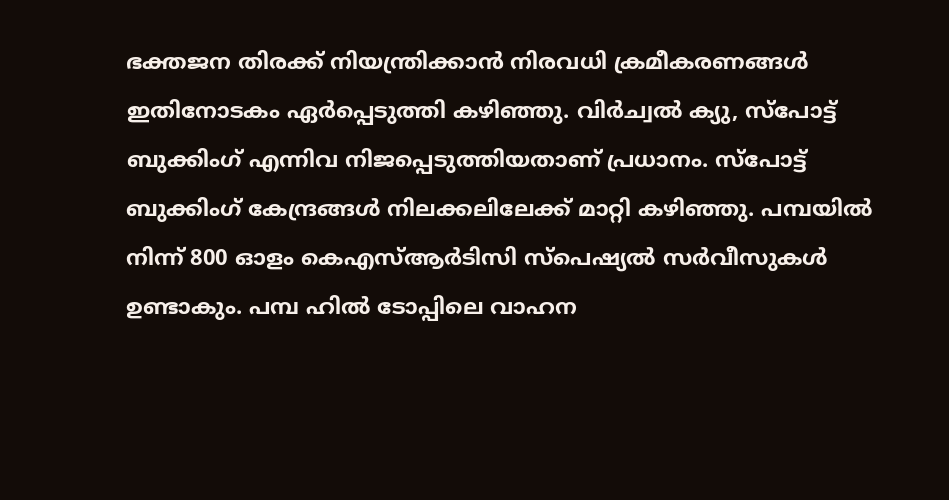ഭക്തജന തിരക്ക് നിയന്ത്രിക്കാൻ നിരവധി ക്രമീകരണങ്ങൾ ഇതിനോടകം ഏർപ്പെടുത്തി കഴിഞ്ഞു. വിർച്വൽ ക്യു, സ്പോട്ട് ബുക്കിംഗ് എന്നിവ നിജപ്പെടുത്തിയതാണ് പ്രധാനം. സ്പോട്ട് ബുക്കിംഗ് കേന്ദ്രങ്ങൾ നിലക്കലിലേക്ക് മാറ്റി കഴിഞ്ഞു. പമ്പയിൽ നിന്ന് 800 ഓളം കെഎസ്ആർടിസി സ്പെഷ്യൽ സർവീസുകൾ ഉണ്ടാകും. പമ്പ ഹിൽ ടോപ്പിലെ വാഹന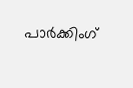പാർക്കിംഗ്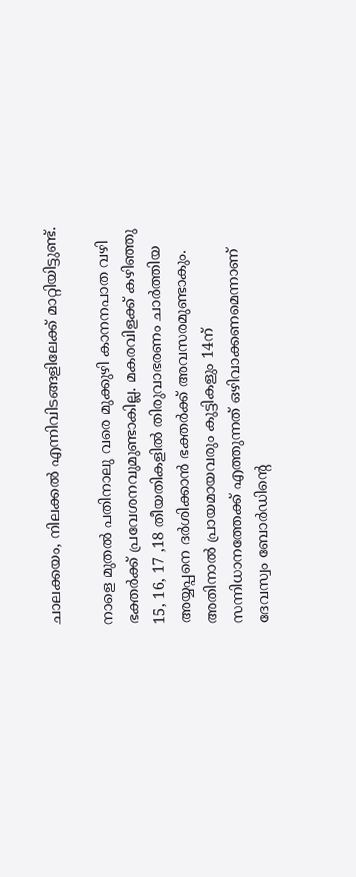ചാലക്കയം, നിലക്കൽ എന്നിവിടങ്ങളിലേക്ക് മാറ്റിയിട്ടുണ്ട്.

നാളെ മുതൽ പതിനാലു വരെ മുക്കുഴി കാനനപാത വഴി ഭക്തർക്ക് പ്രവേശനവുമുണ്ടാകില്ല. മകരവിളക്ക് കഴിഞ്ഞു 15, 16, 17 ,18 തീയതികളിൽ തിരുവാഭരണം ചാർത്തിയ അയ്യപ്പനെ ദർശിക്കാൻ ഭക്തർക്ക് അവസരമുണ്ടാകും. അതിനാൽ പ്രായമായവരും കുട്ടികളും 14ന് സന്നിധാനത്തേക്ക് എത്തുന്നത് ഒഴിവാക്കണമെന്നാണ് ദേവസ്വം ബോർഡിന്റെ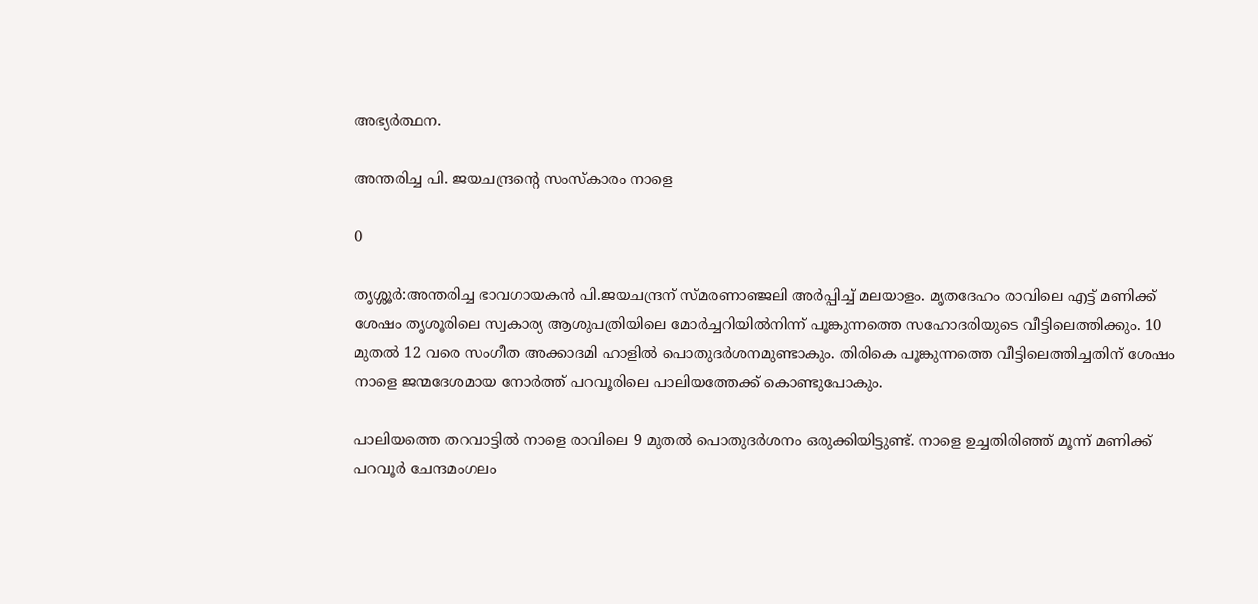അഭ്യർത്ഥന.

അന്തരിച്ച പി. ജയചന്ദ്രന്റെ സംസ്കാരം നാളെ

0

തൃശ്ശൂർ:അന്തരിച്ച ഭാവഗായകന്‍ പി.ജയചന്ദ്രന് സ്മരണാഞ്ജലി അര്‍പ്പിച്ച് മലയാളം. മൃതദേഹം രാവിലെ എട്ട് മണിക്ക് ശേഷം തൃശൂരിലെ സ്വകാര്യ ആശുപത്രിയിലെ മോര്‍ച്ചറിയില്‍നിന്ന് പൂങ്കുന്നത്തെ സഹോദരിയുടെ വീട്ടിലെത്തിക്കും. 10 മുതൽ 12 വരെ സംഗീത അക്കാദമി ഹാളിൽ പൊതുദർശനമുണ്ടാകും. തിരികെ പൂങ്കുന്നത്തെ വീട്ടിലെത്തിച്ചതിന് ശേഷം നാളെ ജന്മദേശമായ നോര്‍ത്ത് പറവൂരിലെ പാലിയത്തേക്ക് കൊണ്ടുപോകും.

പാലിയത്തെ തറവാട്ടില്‍ നാളെ രാവിലെ 9 മുതല്‍ പൊതുദര്‍ശനം ഒരുക്കിയിട്ടുണ്ട്. നാളെ ഉച്ചതിരിഞ്ഞ് മൂന്ന് മണിക്ക് പറവൂർ ചേന്ദമംഗലം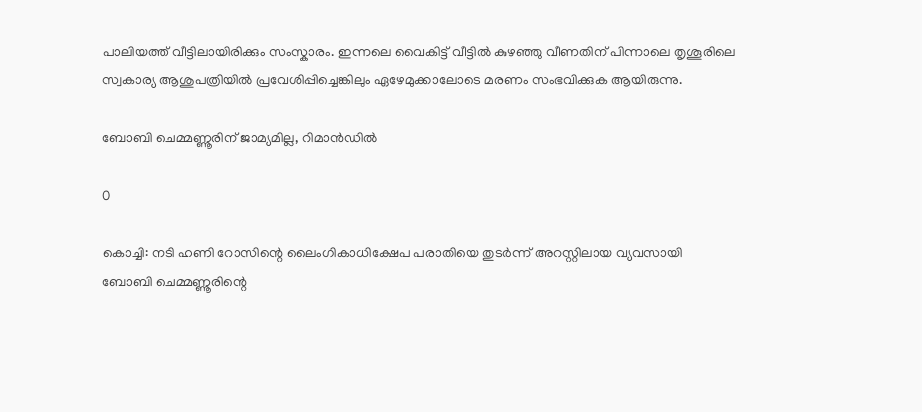പാലിയത്ത് വീട്ടിലായിരിക്കും സംസ്കാരം. ഇന്നലെ വൈകിട്ട് വീട്ടില്‍ കുഴഞ്ഞു വീണതിന് പിന്നാലെ തൃശൂരിലെ സ്വകാര്യ ആശുപത്രിയില്‍ പ്രവേശിപ്പിച്ചെങ്കിലും ഏഴേമുക്കാലോടെ മരണം സംഭവിക്കുക ആയിരുന്നു.

ബോബി ചെമ്മണ്ണൂരിന് ജാമ്യമില്ല, റിമാന്‍ഡില്‍

0

കൊച്ചി: നടി ഹണി റോസിന്റെ ലൈംഗികാധിക്ഷേപ പരാതിയെ തുടർന്ന് അറസ്റ്റിലായ വ്യവസായി ബോബി ചെമ്മണ്ണൂരിന്റെ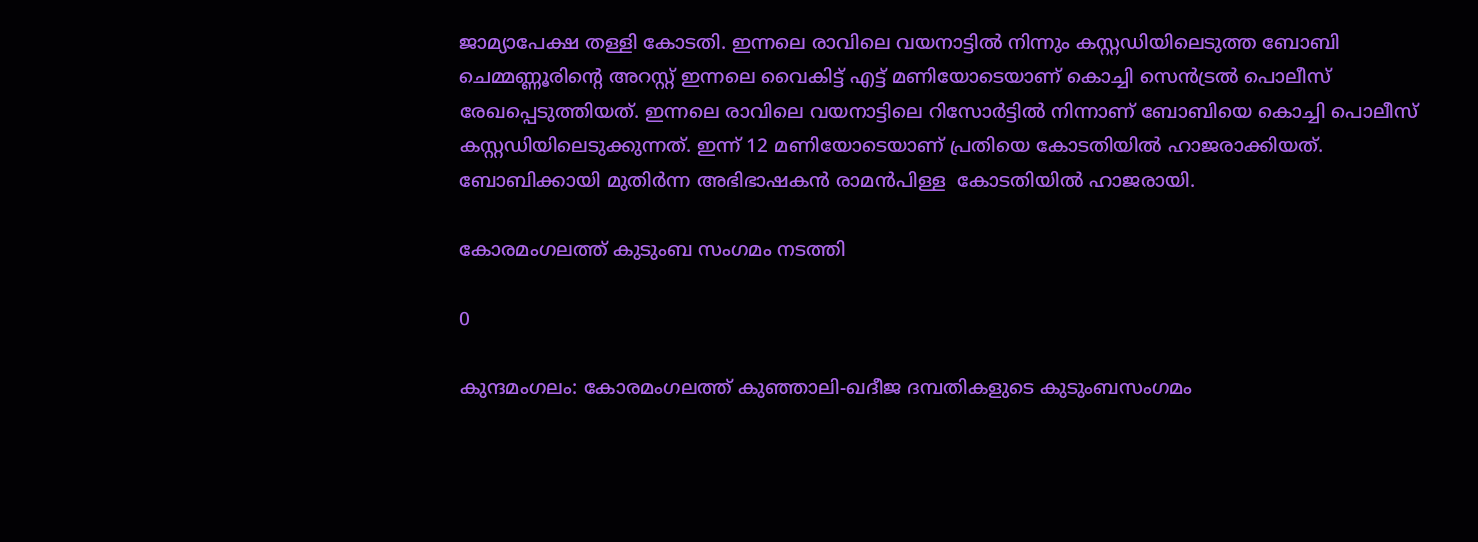ജാമ്യാപേക്ഷ തള്ളി കോടതി. ഇന്നലെ രാവിലെ വയനാട്ടിൽ നിന്നും കസ്റ്റഡിയിലെടുത്ത ബോബി ചെമ്മണ്ണൂരിന്റെ അറസ്റ്റ് ഇന്നലെ വൈകിട്ട് എട്ട് മണിയോടെയാണ് കൊച്ചി സെൻട്രൽ പൊലീസ് രേഖപ്പെടുത്തിയത്. ഇന്നലെ രാവിലെ വയനാട്ടിലെ റിസോർട്ടിൽ നിന്നാണ് ബോബിയെ കൊച്ചി പൊലീസ് കസ്റ്റഡിയിലെടുക്കുന്നത്. ഇന്ന് 12 മണിയോടെയാണ് പ്രതിയെ കോടതിയിൽ ഹാജരാക്കിയത്. ബോബിക്കായി മുതിർന്ന അഭിഭാഷകൻ രാമൻപിള്ള  കോടതിയിൽ ഹാജരായി.

കോരമംഗലത്ത് കുടുംബ സംഗമം നടത്തി

0

കുന്ദമംഗലം: കോരമംഗലത്ത് കുഞ്ഞാലി-ഖദീജ ദമ്പതികളുടെ കുടുംബസംഗമം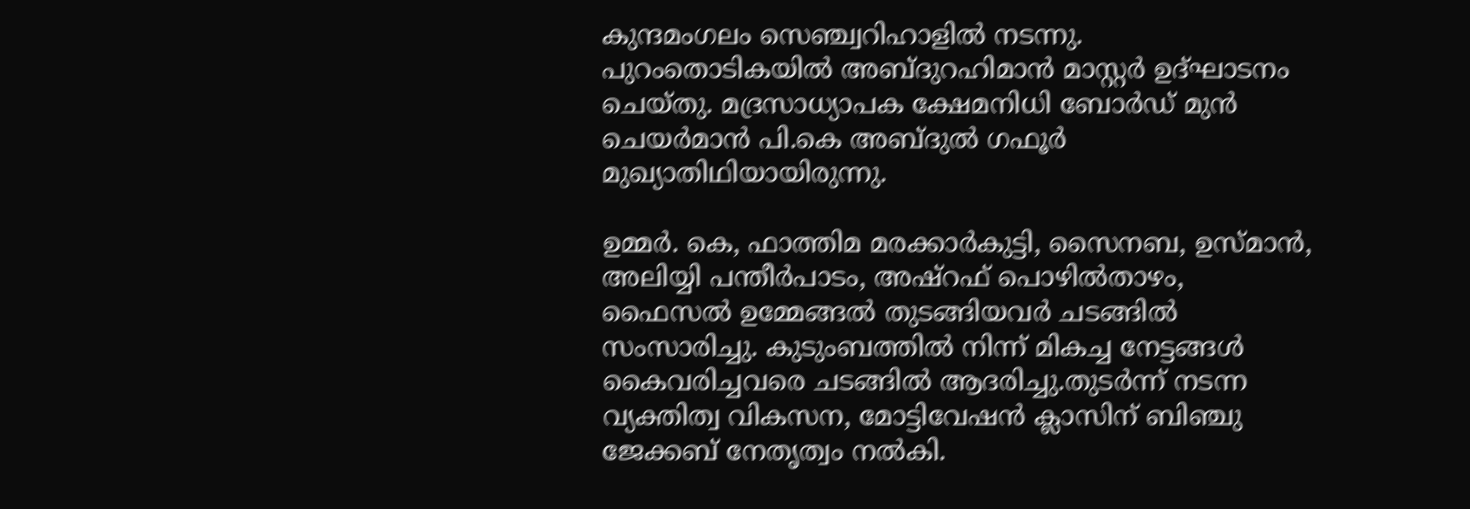കുന്ദമംഗലം സെ‍ഞ്ച്വറിഹാളിൽ നടന്നു. പുറംതൊടികയിൽ അബ്ദുറഹിമാൻ മാസ്റ്റർ ഉദ്ഘാടനം ചെയ്തു. മദ്രസാധ്യാപക ക്ഷേമനിധി ബോർഡ് മുൻ ചെയർമാൻ പി.കെ അബ്ദുൽ ഗഫൂർ മുഖ്യാതിഥിയായിരുന്നു.

ഉമ്മർ. കെ, ഫാത്തിമ മരക്കാർകുട്ടി, സൈനബ, ഉസ്മാൻ, അലിയ്യി പന്തീർപാടം, അഷ്റഫ് പൊഴിൽതാഴം, ഫൈസൽ ഉമ്മേങ്ങൽ തുടങ്ങിയവർ ചടങ്ങിൽ സംസാരിച്ചു. കുടുംബത്തിൽ നിന്ന് മികച്ച നേട്ടങ്ങൾ കൈവരിച്ചവരെ ചടങ്ങിൽ ആദരിച്ചു.തുടർന്ന് നടന്ന വ്യക്തിത്വ വികസന, മോട്ടിവേഷൻ ക്ലാസിന് ‍‍ബിഞ്ചു ജേക്കബ് നേതൃത്വം നൽകി.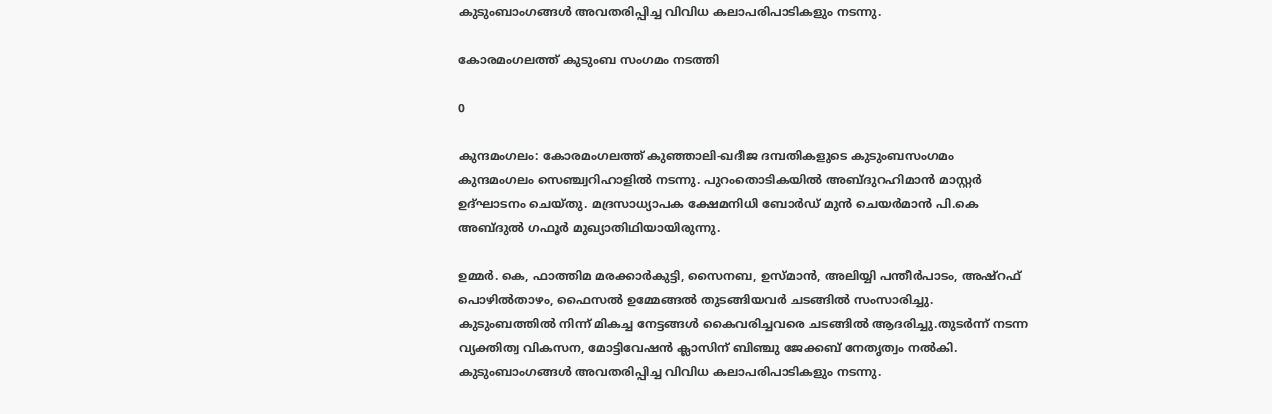കുടുംബാംഗങ്ങൾ അവതരിപ്പിച്ച വിവിധ കലാപരിപാടികളും നടന്നു.

കോരമംഗലത്ത് കുടുംബ സംഗമം നടത്തി

0

കുന്ദമംഗലം: കോരമംഗലത്ത് കുഞ്ഞാലി-ഖദീജ ദമ്പതികളുടെ കുടുംബസംഗമം കുന്ദമംഗലം സെ‍ഞ്ച്വറിഹാളിൽ നടന്നു. പുറംതൊടികയിൽ അബ്ദുറഹിമാൻ മാസ്റ്റർ ഉദ്ഘാടനം ചെയ്തു. മദ്രസാധ്യാപക ക്ഷേമനിധി ബോർഡ് മുൻ ചെയർമാൻ പി.കെ അബ്ദുൽ ഗഫൂർ മുഖ്യാതിഥിയായിരുന്നു.

ഉമ്മർ. കെ, ഫാത്തിമ മരക്കാർകുട്ടി, സൈനബ, ഉസ്മാൻ, അലിയ്യി പന്തീർപാടം, അഷ്റഫ് പൊഴിൽതാഴം, ഫൈസൽ ഉമ്മേങ്ങൽ തുടങ്ങിയവർ ചടങ്ങിൽ സംസാരിച്ചു. കുടുംബത്തിൽ നിന്ന് മികച്ച നേട്ടങ്ങൾ കൈവരിച്ചവരെ ചടങ്ങിൽ ആദരിച്ചു.തുടർന്ന് നടന്ന വ്യക്തിത്വ വികസന, മോട്ടിവേഷൻ ക്ലാസിന് ‍‍ബിഞ്ചു ജേക്കബ് നേതൃത്വം നൽകി. കുടുംബാംഗങ്ങൾ അവതരിപ്പിച്ച വിവിധ കലാപരിപാടികളും നടന്നു.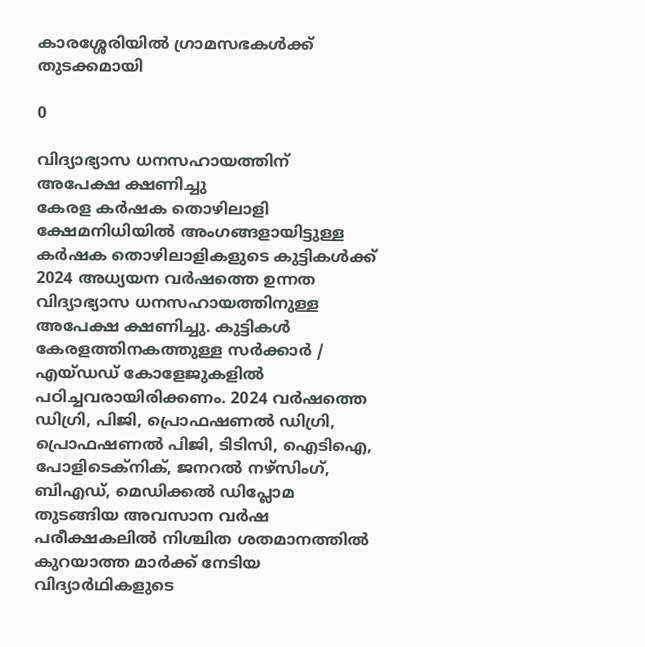കാരശ്ശേരിയിൽ ഗ്രാമസഭകൾക്ക് തുടക്കമായി

0

വിദ്യാഭ്യാസ ധനസഹായത്തിന് അപേക്ഷ ക്ഷണിച്ചു
കേരള കർഷക തൊഴിലാളി ക്ഷേമനിധിയിൽ അംഗങ്ങളായിട്ടുള്ള കർഷക തൊഴിലാളികളുടെ കുട്ടികൾക്ക് 2024 അധ്യയന വർഷത്തെ ഉന്നത വിദ്യാഭ്യാസ ധനസഹായത്തിനുള്ള അപേക്ഷ ക്ഷണിച്ചു. കുട്ടികൾ കേരളത്തിനകത്തുള്ള സർക്കാർ / എയ്ഡഡ് കോളേജുകളിൽ പഠിച്ചവരായിരിക്കണം. 2024 വർഷത്തെ ഡിഗ്രി, പിജി, പ്രൊഫഷണൽ ഡിഗ്രി, പ്രൊഫഷണൽ പിജി, ടിടിസി, ഐടിഐ, പോളിടെക്നിക്, ജനറൽ നഴ്സിംഗ്, ബിഎഡ്, മെഡിക്കൽ ഡിപ്ലോമ തുടങ്ങിയ അവസാന വർഷ പരീക്ഷകലിൽ നിശ്ചിത ശതമാനത്തിൽ കുറയാത്ത മാർക്ക് നേടിയ വിദ്യാർഥികളുടെ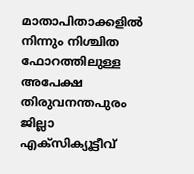മാതാപിതാക്കളിൽ നിന്നും നിശ്ചിത ഫോറത്തിലുള്ള അപേക്ഷ തിരുവനന്തപുരം ജില്ലാ എക്സിക്യൂട്ടീവ്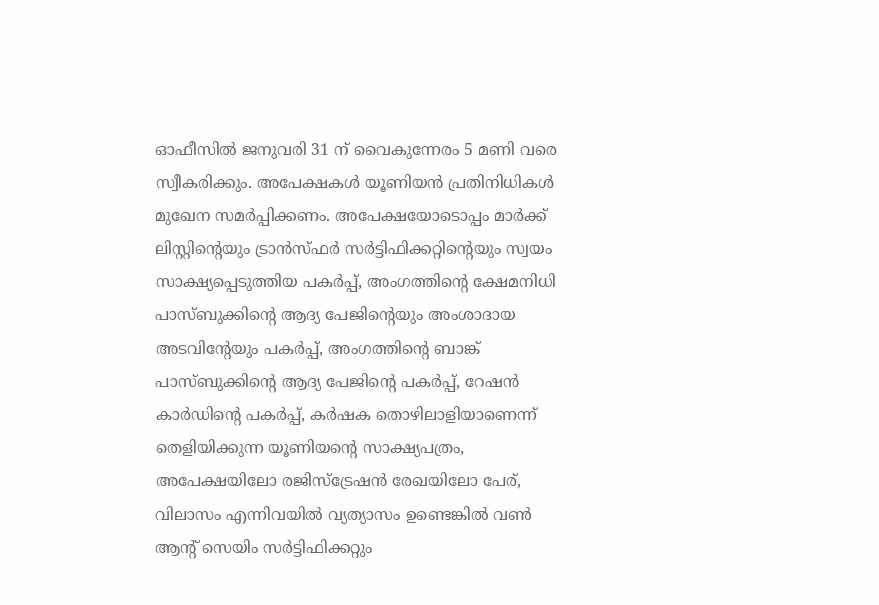ഓഫീസിൽ ജനുവരി 31 ന് വൈകുന്നേരം 5 മണി വരെ സ്വീകരിക്കും. അപേക്ഷകൾ യൂണിയൻ പ്രതിനിധികൾ മുഖേന സമർപ്പിക്കണം. അപേക്ഷയോടൊപ്പം മാർക്ക് ലിസ്റ്റിന്റെയും ട്രാൻസ്ഫർ സർട്ടിഫിക്കറ്റിന്റെയും സ്വയം സാക്ഷ്യപ്പെടുത്തിയ പകർപ്പ്, അംഗത്തിന്റെ ക്ഷേമനിധി പാസ്ബുക്കിന്റെ ആദ്യ പേജിന്റെയും അംശാദായ അടവിന്റേയും പകർപ്പ്, അംഗത്തിന്റെ ബാങ്ക് പാസ്ബുക്കിന്റെ ആദ്യ പേജിന്റെ പകർപ്പ്, റേഷൻ കാർഡിന്റെ പകർപ്പ്, കർഷക തൊഴിലാളിയാണെന്ന് തെളിയിക്കുന്ന യൂണിയന്റെ സാക്ഷ്യപത്രം, അപേക്ഷയിലോ രജിസ്ട്രേഷൻ രേഖയിലോ പേര്, വിലാസം എന്നിവയിൽ വ്യത്യാസം ഉണ്ടെങ്കിൽ വൺ ആന്റ് സെയിം സർട്ടിഫിക്കറ്റും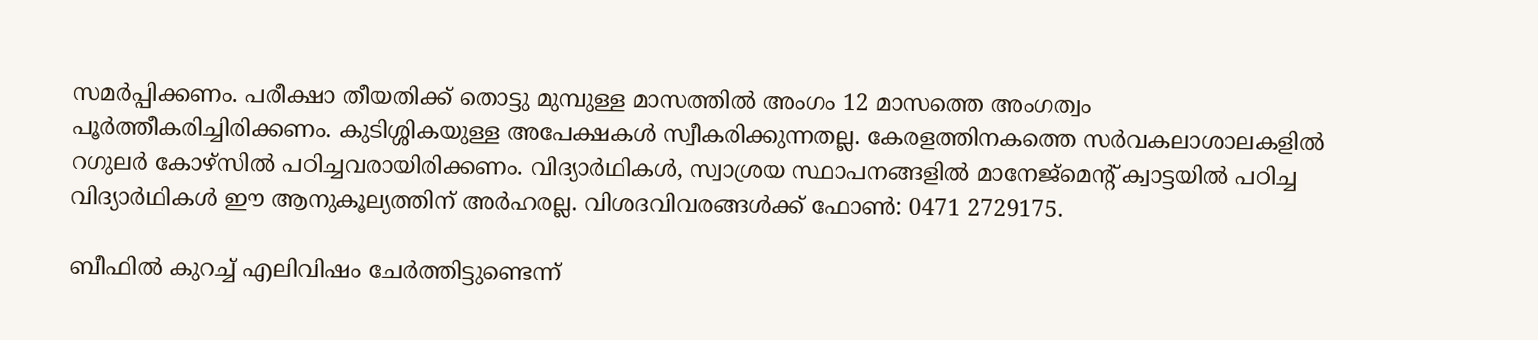സമർപ്പിക്കണം. പരീക്ഷാ തീയതിക്ക് തൊട്ടു മുമ്പുള്ള മാസത്തിൽ അംഗം 12 മാസത്തെ അംഗത്വം പൂർത്തീകരിച്ചിരിക്കണം. കുടിശ്ശികയുള്ള അപേക്ഷകൾ സ്വീകരിക്കുന്നതല്ല. കേരളത്തിനകത്തെ സർവകലാശാലകളിൽ റഗുലർ കോഴ്സിൽ പഠിച്ചവരായിരിക്കണം. വിദ്യാർഥികൾ, സ്വാശ്രയ സ്ഥാപനങ്ങളിൽ മാനേജ്‌മെന്റ്‌ ക്വാട്ടയിൽ പഠിച്ച വിദ്യാർഥികൾ ഈ ആനുകൂല്യത്തിന് അർഹരല്ല. വിശദവിവരങ്ങൾക്ക് ഫോൺ: 0471 2729175.

ബീഫിൽ കുറച്ച് എലിവിഷം ചേര്‍ത്തിട്ടുണ്ടെന്ന്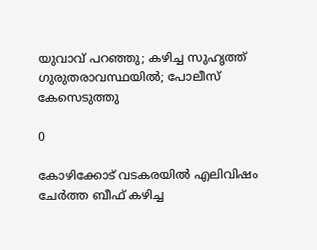യുവാവ് പറഞ്ഞു; കഴിച്ച സുഹൃത്ത് ഗുരുതരാവസ്ഥയിൽ; പോലീസ് കേസെടുത്തു

0

കോഴിക്കോട് വടകരയിൽ എലിവിഷം ചേർത്ത ബീഫ് കഴിച്ച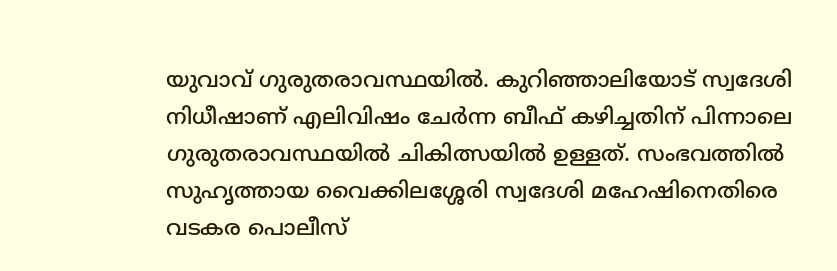യുവാവ് ഗുരുതരാവസ്ഥയിൽ. കുറിഞ്ഞാലിയോട് സ്വദേശി നിധീഷാണ് എലിവിഷം ചേർന്ന ബീഫ് കഴിച്ചതിന് പിന്നാലെ ഗുരുതരാവസ്ഥയിൽ ചികിത്സയിൽ ഉള്ളത്. സംഭവത്തിൽ സുഹൃത്തായ വൈക്കിലശ്ശേരി സ്വദേശി മഹേഷിനെതിരെ വടകര പൊലീസ്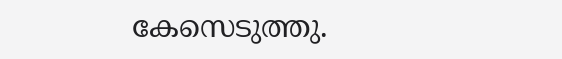കേസെടുത്തു.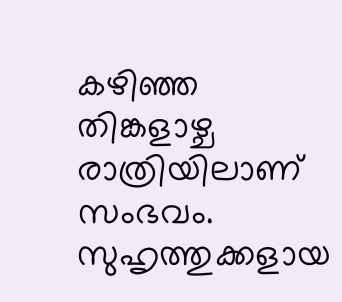കഴിഞ്ഞ തിങ്കളാഴ്ച രാത്രിയിലാണ് സംഭവം. സുഹൃത്തുക്കളായ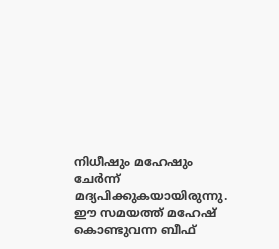നിധീഷും മഹേഷും ചേർന്ന് മദ്യപിക്കുകയായിരുന്നു. ഈ സമയത്ത് മഹേഷ് കൊണ്ടുവന്ന ബീഫ്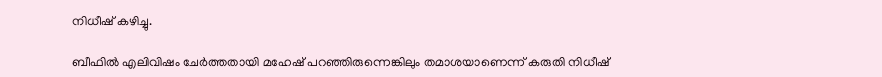നിധീഷ് കഴിച്ചു.

ബീഫിൽ എലിവിഷം ചേർത്തതായി മഹേഷ് പറഞ്ഞിരുന്നെങ്കിലും തമാശയാണെന്ന് കരുതി നിധീഷ്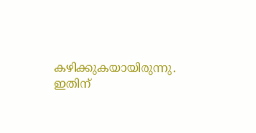കഴിക്കുകയായിരുന്നു. ഇതിന്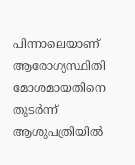പിന്നാലെയാണ് ആരോഗ്യസ്ഥിതി മോശമായതിനെ തുടർന്ന് ആശുപത്രിയിൽ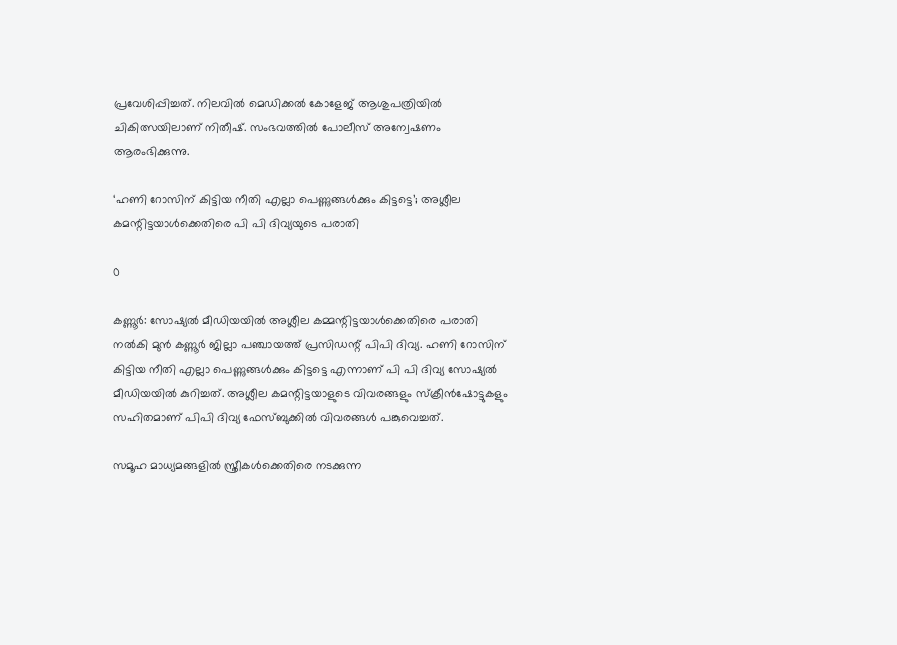പ്രവേശിപ്പിച്ചത്. നിലവിൽ മെഡിക്കൽ കോളേജ് ആശുപത്രിയിൽ ചികിത്സയിലാണ് നിതീഷ്. സംഭവത്തിൽ പോലീസ് അന്വേഷണം ആരംഭിക്കുന്നു.

‘ഹണി റോസിന് കിട്ടിയ നീതി എല്ലാ പെണ്ണുങ്ങൾക്കും കിട്ടട്ടെ’; അശ്ലീല കമന്റിട്ടയാൾക്കെതിരെ പി പി ദിവ്യയുടെ പരാതി

0

കണ്ണൂർ: സോഷ്യൽ മീഡിയയിൽ അശ്ലീല കമ്മന്റിട്ടയാൾക്കെതിരെ പരാതി നൽകി മുൻ കണ്ണൂർ ജില്ലാ പഞ്ചായത്ത് പ്രസിഡന്റ് പിപി ദിവ്യ. ഹണി റോസിന് കിട്ടിയ നീതി എല്ലാ പെണ്ണുങ്ങൾക്കും കിട്ടട്ടെ എന്നാണ് പി പി ദിവ്യ സോഷ്യൽ മീഡിയയിൽ കുറിച്ചത്. അശ്ലീല കമന്റിട്ടയാളുടെ വിവരങ്ങളും സ്ക്രീൻഷോട്ടുകളും സഹിതമാണ് പിപി ദിവ്യ ഫേസ്ബുക്കിൽ വിവരങ്ങൾ പങ്കുവെച്ചത്.

സമൂഹ മാധ്യമങ്ങളിൽ സ്ത്രീകൾക്കെതിരെ നടക്കുന്ന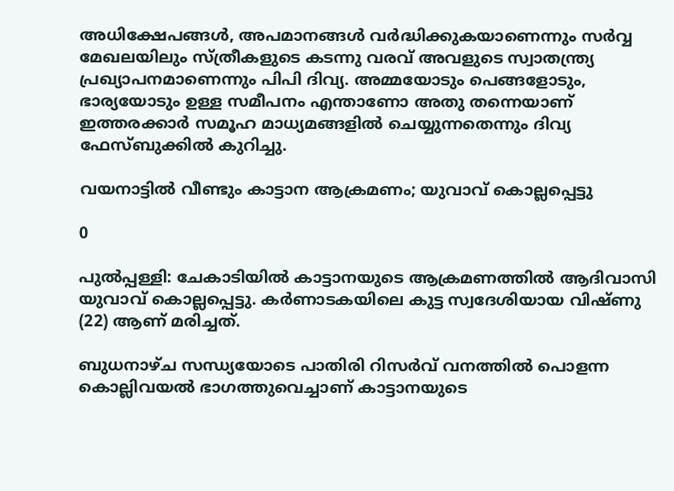അധിക്ഷേപങ്ങൾ, അപമാനങ്ങൾ വർദ്ധിക്കുകയാണെന്നും സർവ്വ മേഖലയിലും സ്ത്രീകളുടെ കടന്നു വരവ് അവളുടെ സ്വാതന്ത്ര്യ പ്രഖ്യാപനമാണെന്നും പിപി ദിവ്യ. അമ്മയോടും പെങ്ങളോടും, ഭാര്യയോടും ഉള്ള സമീപനം എന്താണോ അതു തന്നെയാണ് ഇത്തരക്കാർ സമൂഹ മാധ്യമങ്ങളിൽ ചെയ്യുന്നതെന്നും ദിവ്യ ഫേസ്ബുക്കിൽ കുറിച്ചു.

വയനാട്ടിൽ വീണ്ടും കാട്ടാന ആക്രമണം; യുവാവ് കൊല്ലപ്പെട്ടു

0

പുൽപ്പള്ളി: ചേകാടിയില്‍ കാട്ടാനയുടെ ആക്രമണത്തില്‍ ആദിവാസി യുവാവ് കൊല്ലപ്പെട്ടു. കര്‍ണാടകയിലെ കുട്ട സ്വദേശിയായ വിഷ്ണു (22) ആണ് മരിച്ചത്.

ബുധനാഴ്ച സന്ധ്യയോടെ പാതിരി റിസര്‍വ് വനത്തില്‍ പൊളന്ന കൊല്ലിവയല്‍ ഭാഗത്തുവെച്ചാണ് കാട്ടാനയുടെ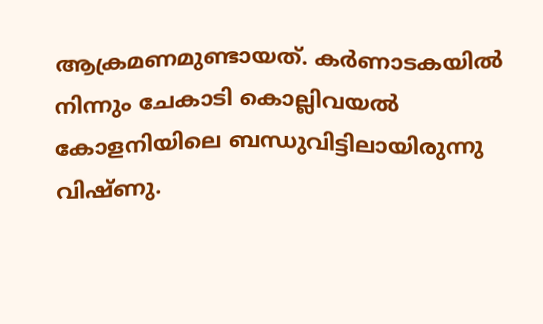ആക്രമണമുണ്ടായത്. കര്‍ണാടകയില്‍ നിന്നും ചേകാടി കൊല്ലിവയല്‍ കോളനിയിലെ ബന്ധുവിട്ടിലായിരുന്നു വിഷ്ണു.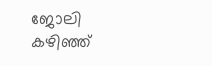ജോലി കഴിഞ്ഞ്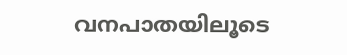വനപാതയിലൂടെ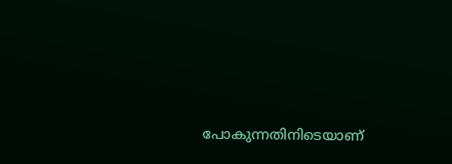പോകുന്നതിനിടെയാണ്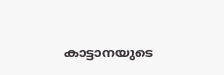കാട്ടാനയുടെ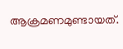ആക്രമണമുണ്ടായത്.